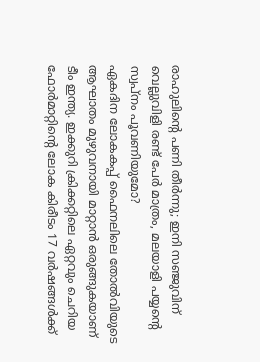രാഹുലിന്റെ പണി തീർന്നു; ഇനി സഞ്ജുവിന് വെല്ലുവിളി രണ്ട് പേർ മാത്രം, മലയാളി പയ്യന്റെ സ്വപ്നം പൂവണിയുമോ?
ഏകദിന ലോകകപ്പ് ഫൈനലിലെ തോൽവിയുടെ ആഘാതം മുഴുവനായി മാറ്റാൻ ഒരുങ്ങുകയാണ് ടീം ഇന്ത്യ. ഇക്കുറി ക്രിക്കറ്റിലെ ഏറ്റവും ചെറിയ ഫോർമാറ്റിന്റെ ലോക കിരീടം 17 വർഷങ്ങൾക്ക്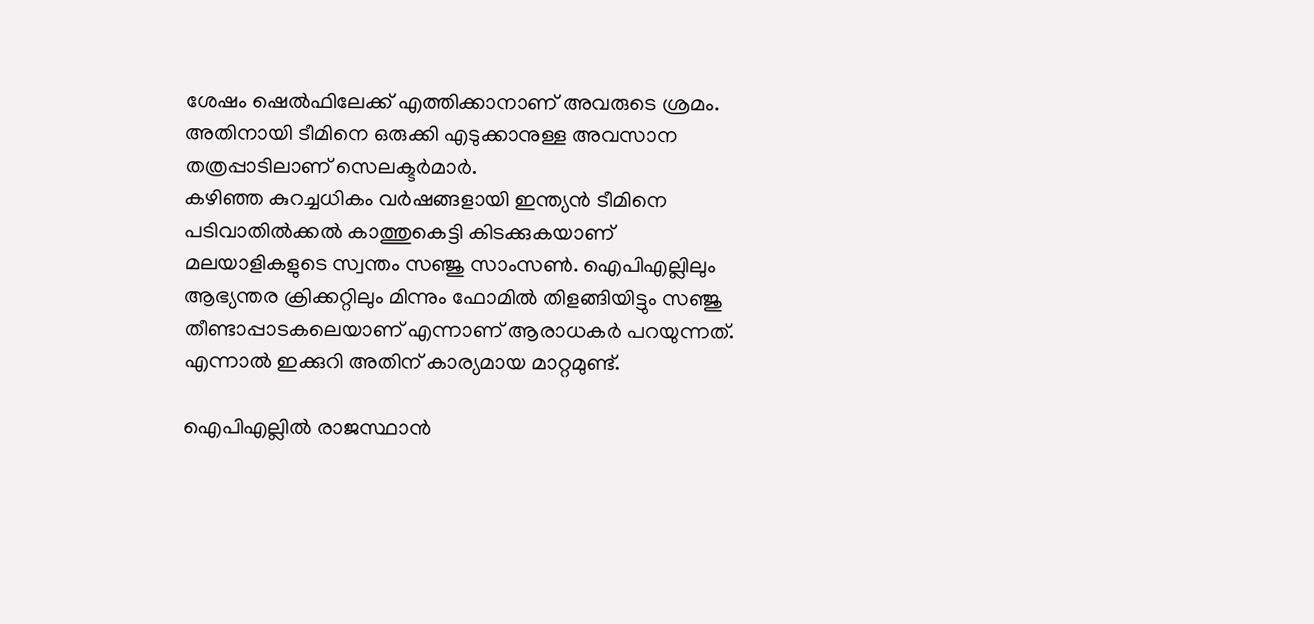ശേഷം ഷെൽഫിലേക്ക് എത്തിക്കാനാണ് അവരുടെ ശ്രമം. അതിനായി ടീമിനെ ഒരുക്കി എടുക്കാനുള്ള അവസാന തത്രപ്പാടിലാണ് സെലക്ടർമാർ.
കഴിഞ്ഞ കുറച്ചധികം വർഷങ്ങളായി ഇന്ത്യൻ ടീമിനെ പടിവാതിൽക്കൽ കാത്തുകെട്ടി കിടക്കുകയാണ് മലയാളികളുടെ സ്വന്തം സഞ്ജു സാംസൺ. ഐപിഎല്ലിലും ആഭ്യന്തര ക്രിക്കറ്റിലും മിന്നും ഫോമിൽ തിളങ്ങിയിട്ടും സഞ്ജു തീണ്ടാപ്പാടകലെയാണ് എന്നാണ് ആരാധകർ പറയുന്നത്. എന്നാൽ ഇക്കുറി അതിന് കാര്യമായ മാറ്റമുണ്ട്.

ഐപിഎല്ലിൽ രാജസ്ഥാൻ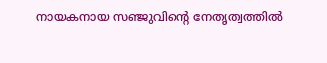നായകനായ സഞ്ജുവിന്റെ നേതൃത്വത്തിൽ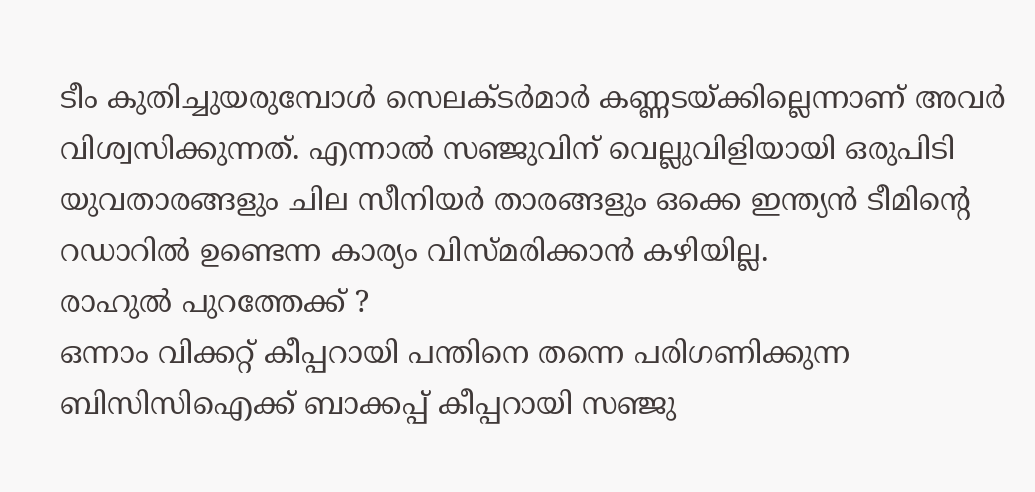ടീം കുതിച്ചുയരുമ്പോൾ സെലക്ടർമാർ കണ്ണടയ്ക്കില്ലെന്നാണ് അവർ വിശ്വസിക്കുന്നത്. എന്നാൽ സഞ്ജുവിന് വെല്ലുവിളിയായി ഒരുപിടി യുവതാരങ്ങളും ചില സീനിയർ താരങ്ങളും ഒക്കെ ഇന്ത്യൻ ടീമിന്റെ റഡാറിൽ ഉണ്ടെന്ന കാര്യം വിസ്മരിക്കാൻ കഴിയില്ല.
രാഹുൽ പുറത്തേക്ക് ?
ഒന്നാം വിക്കറ്റ് കീപ്പറായി പന്തിനെ തന്നെ പരിഗണിക്കുന്ന ബിസിസിഐക്ക് ബാക്കപ്പ് കീപ്പറായി സഞ്ജു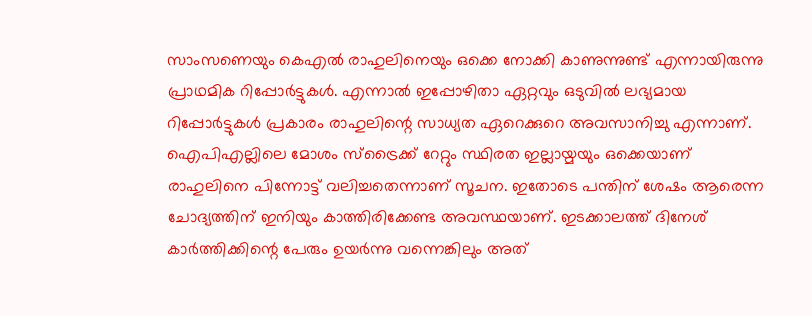സാംസണെയും കെഎൽ രാഹുലിനെയും ഒക്കെ നോക്കി കാണുന്നുണ്ട് എന്നായിരുന്നു പ്രാഥമിക റിപ്പോർട്ടുകൾ. എന്നാൽ ഇപ്പോഴിതാ ഏറ്റവും ഒടുവിൽ ലഭ്യമായ റിപ്പോർട്ടുകൾ പ്രകാരം രാഹുലിന്റെ സാധ്യത ഏറെക്കുറെ അവസാനിച്ചു എന്നാണ്.
ഐപിഎല്ലിലെ മോശം സ്ട്രൈക്ക് റേറ്റും സ്ഥിരത ഇല്ലായ്മയും ഒക്കെയാണ് രാഹുലിനെ പിന്നോട്ട് വലിച്ചതെന്നാണ് സൂചന. ഇതോടെ പന്തിന് ശേഷം ആരെന്ന ചോദ്യത്തിന് ഇനിയും കാത്തിരിക്കേണ്ട അവസ്ഥയാണ്. ഇടക്കാലത്ത് ദിനേശ് കാർത്തിക്കിന്റെ പേരും ഉയർന്നു വന്നെങ്കിലും അത്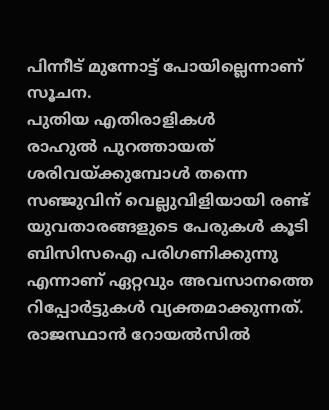പിന്നീട് മുന്നോട്ട് പോയില്ലെന്നാണ് സൂചന.
പുതിയ എതിരാളികൾ
രാഹുൽ പുറത്തായത് ശരിവയ്ക്കുമ്പോൾ തന്നെ സഞ്ജുവിന് വെല്ലുവിളിയായി രണ്ട് യുവതാരങ്ങളുടെ പേരുകൾ കൂടി ബിസിസഐ പരിഗണിക്കുന്നു എന്നാണ് ഏറ്റവും അവസാനത്തെ റിപ്പോർട്ടുകൾ വ്യക്തമാക്കുന്നത്. രാജസ്ഥാൻ റോയൽസിൽ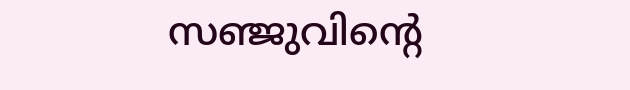സഞ്ജുവിന്റെ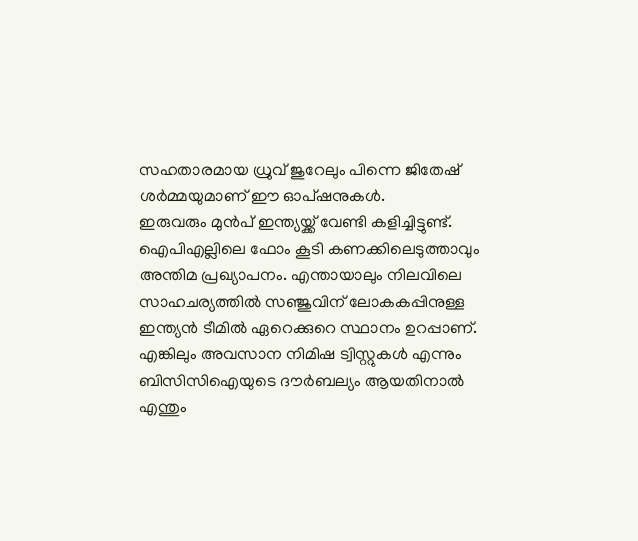സഹതാരമായ ധ്രുവ് ജുറേലും പിന്നെ ജിതേഷ് ശർമ്മയുമാണ് ഈ ഓപ്ഷനുകൾ.
ഇരുവരും മുൻപ് ഇന്ത്യയ്ക്ക് വേണ്ടി കളിച്ചിട്ടുണ്ട്. ഐപിഎല്ലിലെ ഫോം കൂടി കണക്കിലെടുത്താവും അന്തിമ പ്രഖ്യാപനം. എന്തായാലും നിലവിലെ സാഹചര്യത്തിൽ സഞ്ജുവിന് ലോകകപ്പിനുള്ള ഇന്ത്യൻ ടീമിൽ ഏറെക്കുറെ സ്ഥാനം ഉറപ്പാണ്. എങ്കിലും അവസാന നിമിഷ ട്വിസ്റ്റുകൾ എന്നും ബിസിസിഐയുടെ ദൗർബല്യം ആയതിനാൽ എന്തും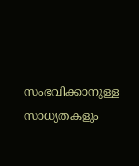സംഭവിക്കാനുള്ള സാധ്യതകളും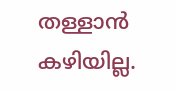തള്ളാൻ കഴിയില്ല.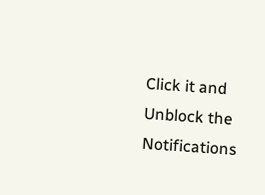Click it and Unblock the Notifications